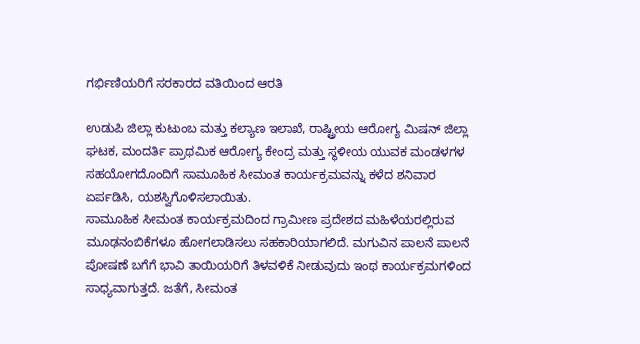ಗರ್ಭಿಣಿಯರಿಗೆ ಸರಕಾರದ ವತಿಯಿಂದ ಆರತಿ

ಉಡುಪಿ ಜಿಲ್ಲಾ ಕುಟುಂಬ ಮತ್ತು ಕಲ್ಯಾಣ ಇಲಾಖೆ, ರಾಷ್ಟ್ರೀಯ ಆರೋಗ್ಯ ಮಿಷನ್ ಜಿಲ್ಲಾ ಘಟಕ, ಮಂದರ್ತಿ ಪ್ರಾಥಮಿಕ ಆರೋಗ್ಯ ಕೇಂದ್ರ ಮತ್ತು ಸ್ಥಳೀಯ ಯುವಕ ಮಂಡಳಗಳ ಸಹಯೋಗದೊಂದಿಗೆ ಸಾಮೂಹಿಕ ಸೀಮಂತ ಕಾರ್ಯಕ್ರಮವನ್ನು ಕಳೆದ ಶನಿವಾರ ಏರ್ಪಡಿಸಿ, ಯಶಸ್ವಿಗೊಳಿಸಲಾಯಿತು.
ಸಾಮೂಹಿಕ ಸೀಮಂತ ಕಾರ್ಯಕ್ರಮದಿಂದ ಗ್ರಾಮೀಣ ಪ್ರದೇಶದ ಮಹಿಳೆಯರಲ್ಲಿರುವ ಮೂಢನಂಬಿಕೆಗಳೂ ಹೋಗಲಾಡಿಸಲು ಸಹಕಾರಿಯಾಗಲಿದೆ. ಮಗುವಿನ ಪಾಲನೆ ಪಾಲನೆ ಪೋಷಣೆ ಬಗೆಗೆ ಭಾವಿ ತಾಯಿಯರಿಗೆ ತಿಳವಳಿಕೆ ನೀಡುವುದು ಇಂಥ ಕಾರ್ಯಕ್ರಮಗಳಿಂದ ಸಾಧ್ಯವಾಗುತ್ತದೆ. ಜತೆಗೆ, ಸೀಮಂತ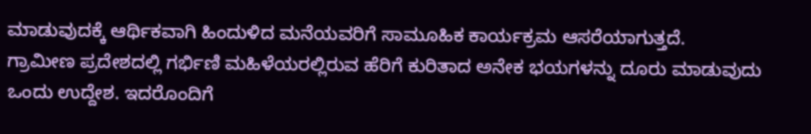ಮಾಡುವುದಕ್ಕೆ ಆರ್ಥಿಕವಾಗಿ ಹಿಂದುಳಿದ ಮನೆಯವರಿಗೆ ಸಾಮೂಹಿಕ ಕಾರ್ಯಕ್ರಮ ಆಸರೆಯಾಗುತ್ತದೆ.
ಗ್ರಾಮೀಣ ಪ್ರದೇಶದಲ್ಲಿ ಗರ್ಭಿಣಿ ಮಹಿಳೆಯರಲ್ಲಿರುವ ಹೆರಿಗೆ ಕುರಿತಾದ ಅನೇಕ ಭಯಗಳನ್ನು ದೂರು ಮಾಡುವುದು ಒಂದು ಉದ್ದೇಶ. ಇದರೊಂದಿಗೆ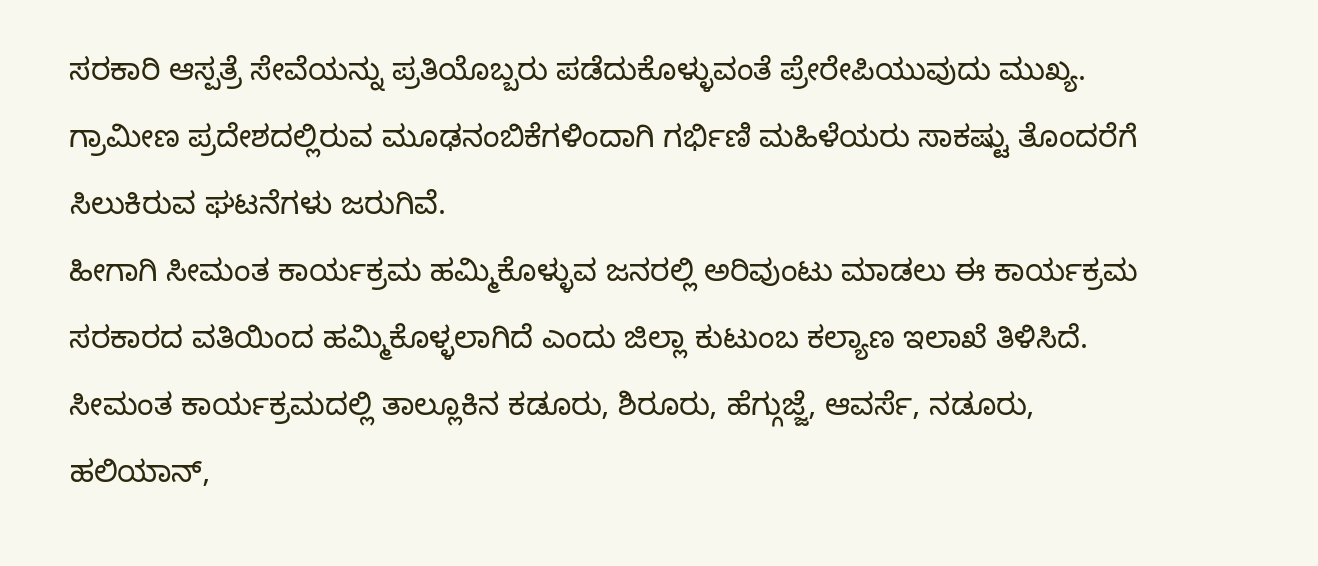ಸರಕಾರಿ ಆಸ್ಪತ್ರೆ ಸೇವೆಯನ್ನು ಪ್ರತಿಯೊಬ್ಬರು ಪಡೆದುಕೊಳ್ಳುವಂತೆ ಪ್ರೇರೇಪಿಯುವುದು ಮುಖ್ಯ. ಗ್ರಾಮೀಣ ಪ್ರದೇಶದಲ್ಲಿರುವ ಮೂಢನಂಬಿಕೆಗಳಿಂದಾಗಿ ಗರ್ಭಿಣಿ ಮಹಿಳೆಯರು ಸಾಕಷ್ಟು ತೊಂದರೆಗೆ ಸಿಲುಕಿರುವ ಘಟನೆಗಳು ಜರುಗಿವೆ.
ಹೀಗಾಗಿ ಸೀಮಂತ ಕಾರ್ಯಕ್ರಮ ಹಮ್ಮಿಕೊಳ್ಳುವ ಜನರಲ್ಲಿ ಅರಿವುಂಟು ಮಾಡಲು ಈ ಕಾರ್ಯಕ್ರಮ ಸರಕಾರದ ವತಿಯಿಂದ ಹಮ್ಮಿಕೊಳ್ಳಲಾಗಿದೆ ಎಂದು ಜಿಲ್ಲಾ ಕುಟುಂಬ ಕಲ್ಯಾಣ ಇಲಾಖೆ ತಿಳಿಸಿದೆ. ಸೀಮಂತ ಕಾರ್ಯಕ್ರಮದಲ್ಲಿ ತಾಲ್ಲೂಕಿನ ಕಡೂರು, ಶಿರೂರು, ಹೆಗ್ಗುಜ್ಜೆ, ಆವರ್ಸೆ, ನಡೂರು, ಹಲಿಯಾನ್,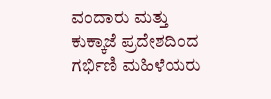ವಂದಾರು ಮತ್ತು ಕುಕ್ಕಾಜೆ ಪ್ರದೇಶದಿಂದ ಗರ್ಭಿಣಿ ಮಹಿಳೆಯರು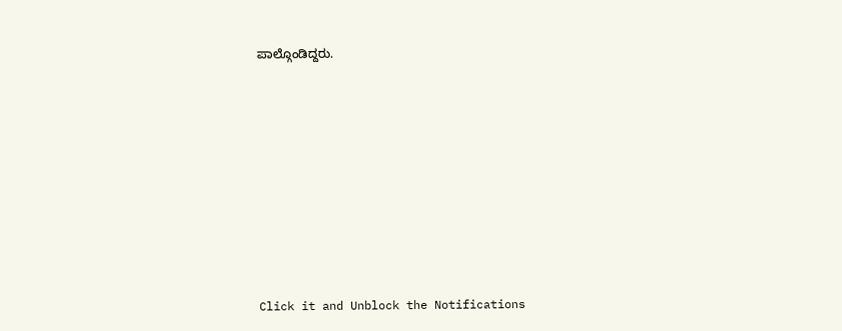ಪಾಲ್ಗೊಂಡಿದ್ದರು.












Click it and Unblock the Notifications